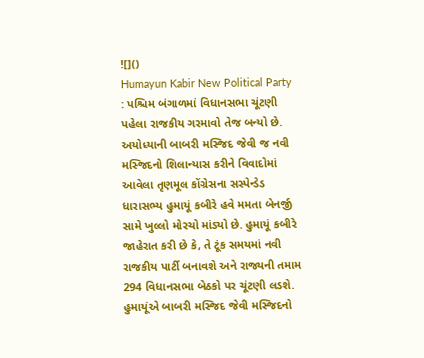![]()
Humayun Kabir New Political Party : પશ્ચિમ બંગાળમાં વિધાનસભા ચૂંટણી પહેલા રાજકીય ગરમાવો તેજ બન્યો છે. અયોધ્યાની બાબરી મસ્જિદ જેવી જ નવી મસ્જિદનો શિલાન્યાસ કરીને વિવાદોમાં આવેલા તૃણમૂલ કોંગ્રેસના સસ્પેન્ડેડ ધારાસભ્ય હુમાયૂં કબીરે હવે મમતા બેનર્જી સામે ખુલ્લો મોરચો માંડ્યો છે. હુમાયૂં કબીરે જાહેરાત કરી છે કે, તે ટૂંક સમયમાં નવી રાજકીય પાર્ટી બનાવશે અને રાજ્યની તમામ 294 વિધાનસભા બેઠકો પર ચૂંટણી લડશે.
હુમાયૂંએ બાબરી મસ્જિદ જેવી મસ્જિદનો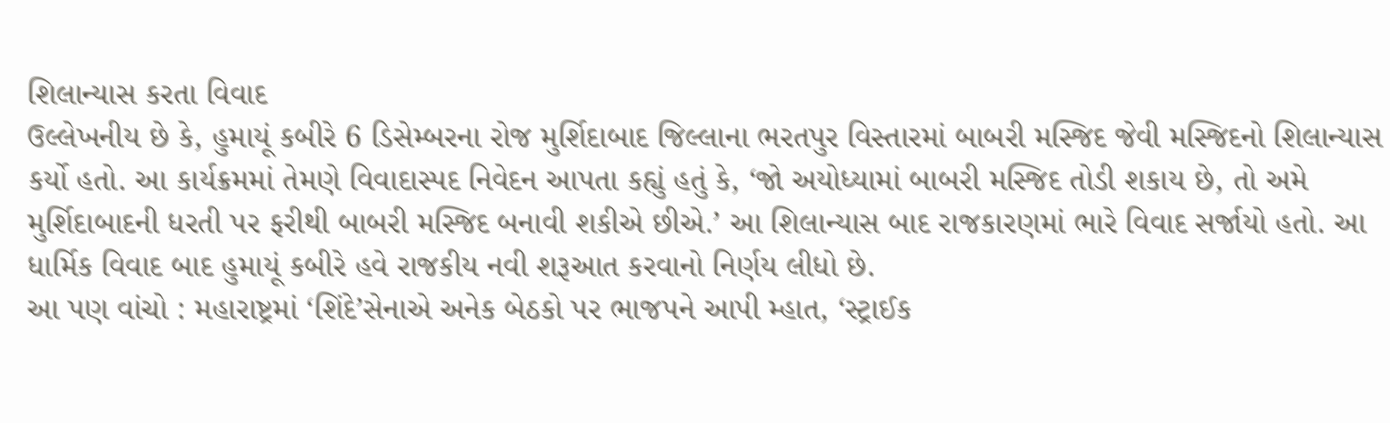શિલાન્યાસ કરતા વિવાદ
ઉલ્લેખનીય છે કે, હુમાયૂં કબીરે 6 ડિસેમ્બરના રોજ મુર્શિદાબાદ જિલ્લાના ભરતપુર વિસ્તારમાં બાબરી મસ્જિદ જેવી મસ્જિદનો શિલાન્યાસ કર્યો હતો. આ કાર્યક્રમમાં તેમણે વિવાદાસ્પદ નિવેદન આપતા કહ્યું હતું કે, ‘જો અયોધ્યામાં બાબરી મસ્જિદ તોડી શકાય છે, તો અમે મુર્શિદાબાદની ધરતી પર ફરીથી બાબરી મસ્જિદ બનાવી શકીએ છીએ.’ આ શિલાન્યાસ બાદ રાજકારણમાં ભારે વિવાદ સર્જાયો હતો. આ ધાર્મિક વિવાદ બાદ હુમાયૂં કબીરે હવે રાજકીય નવી શરૂઆત કરવાનો નિર્ણય લીધો છે.
આ પણ વાંચો : મહારાષ્ટ્રમાં ‘શિંદે’સેનાએ અનેક બેઠકો પર ભાજપને આપી મ્હાત, ‘સ્ટ્રાઈક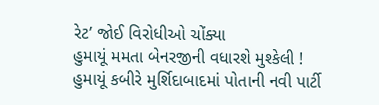રેટ’ જોઈ વિરોધીઓ ચોંક્યા
હુમાયૂં મમતા બેનરજીની વધારશે મુશ્કેલી !
હુમાયૂં કબીરે મુર્શિદાબાદમાં પોતાની નવી પાર્ટી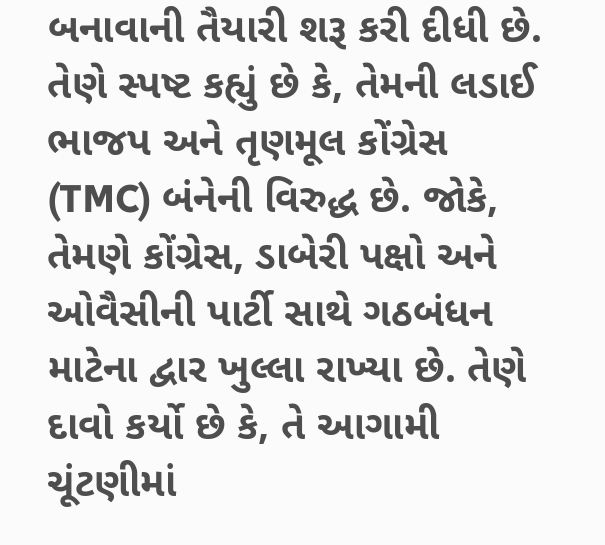બનાવાની તૈયારી શરૂ કરી દીધી છે. તેણે સ્પષ્ટ કહ્યું છે કે, તેમની લડાઈ ભાજપ અને તૃણમૂલ કોંગ્રેસ (TMC) બંનેની વિરુદ્ધ છે. જોકે, તેમણે કોંગ્રેસ, ડાબેરી પક્ષો અને ઓવૈસીની પાર્ટી સાથે ગઠબંધન માટેના દ્વાર ખુલ્લા રાખ્યા છે. તેણે દાવો કર્યો છે કે, તે આગામી ચૂંટણીમાં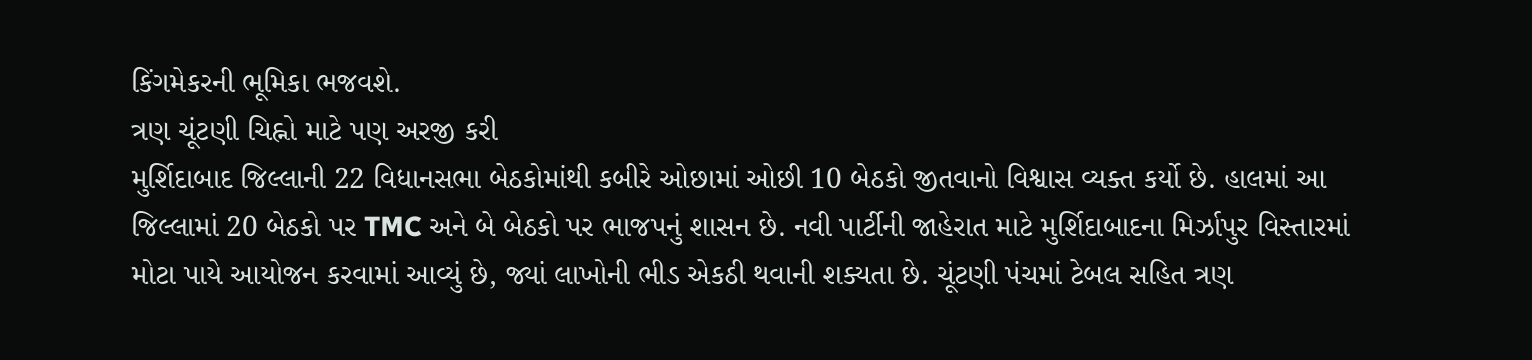કિંગમેકરની ભૂમિકા ભજવશે.
ત્રણ ચૂંટણી ચિહ્નો માટે પણ અરજી કરી
મુર્શિદાબાદ જિલ્લાની 22 વિધાનસભા બેઠકોમાંથી કબીરે ઓછામાં ઓછી 10 બેઠકો જીતવાનો વિશ્વાસ વ્યક્ત કર્યો છે. હાલમાં આ જિલ્લામાં 20 બેઠકો પર TMC અને બે બેઠકો પર ભાજપનું શાસન છે. નવી પાર્ટીની જાહેરાત માટે મુર્શિદાબાદના મિર્ઝાપુર વિસ્તારમાં મોટા પાયે આયોજન કરવામાં આવ્યું છે, જ્યાં લાખોની ભીડ એકઠી થવાની શક્યતા છે. ચૂંટણી પંચમાં ટેબલ સહિત ત્રણ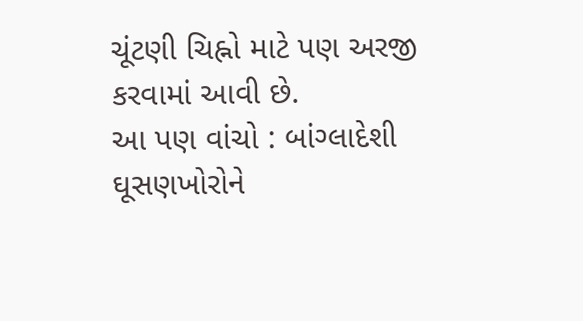ચૂંટણી ચિહ્નો માટે પણ અરજી કરવામાં આવી છે.
આ પણ વાંચો : બાંગ્લાદેશી ઘૂસણખોરોને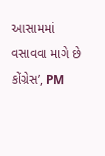આસામમાં વસાવવા માગે છે કોંગ્રેસ’, PM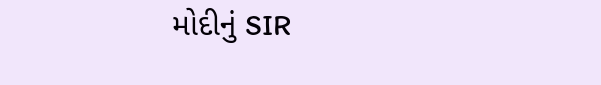મોદીનું SIR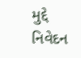મુદ્દે નિવેદન